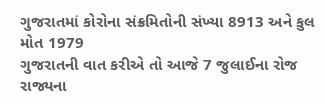ગુજરાતમાં કોરોના સંક્રમિતોની સંખ્યા 8913 અને કુલ મોત 1979
ગુજરાતની વાત કરીએ તો આજે 7 જુલાઈના રોજ રાજ્યના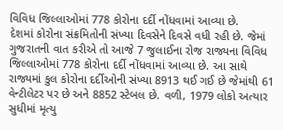વિવિધ જિલ્લાઓમાં 778 કોરોના દર્દી નોંધવામાં આવ્યા છે.
દેશમાં કોરોના સંક્રમિતોની સંખ્યા દિવસેને દિવસે વધી રહી છે. જેમાં ગુજરાતની વાત કરીએ તો આજે 7 જુલાઈના રોજ રાજ્યના વિવિધ જિલ્લાઓમાં 778 કોરોના દર્દી નોંધવામાં આવ્યા છે. આ સાથે રાજ્યમાં કુલ કોરોના દર્દીઓની સંખ્યા 8913 થઈ ગઈ છે જેમાંથી 61 વેન્ટીલેટર પર છે અને 8852 સ્ટેબલ છે. વળી, 1979 લોકો અત્યાર સુધીમાં મૃત્યુ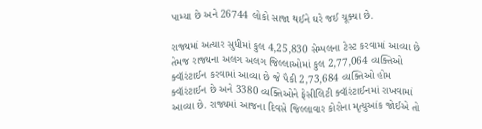પામ્યા છે અને 26744 લોકો સાજા થઈને ઘરે જઈ ચૂક્યા છે.

રાજ્યમાં અત્યાર સુધીમાં કુલ 4,25,830 સેમ્પલના ટેસ્ટ કરવામાં આવ્યા છે તેમજ રાજ્યના અલગ અલગ જિલ્લાઓમાં કુલ 2,77,064 વ્યક્તિઓ ક્વૉરંટાઈન કરવામાં આવ્યા છે જે પૈકી 2,73,684 વ્યક્તિઓ હોમ ક્વૉરંટાઈન છે અને 3380 વ્યક્તિઓને ફેસીલિટી ક્વૉરંટાઈનમાં રાખવામાં આવ્યા છે. રાજ્યમાં આજના દિવસે જિલ્લાવાર કોરોના મૃત્યુઆંક જોઈએ તો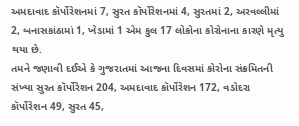અમદાવાદ કૉર્પોરેશનમાં 7, સુરત કૉર્પોરેશનમાં 4, સુરતમાં 2, અરવલ્લીમાં 2, બનાસકાંઠામાં 1, ખેડામાં 1 એમ કુલ 17 લોકોના કોરોનાના કારણે મૃત્યુ થયા છે.
તમને જણાવી દઈએ કે ગુજરાતમાં આજના દિવસમાં કોરોના સંક્રમિતની સંખ્યા સુરત કૉર્પોરેશન 204, અમદાવાદ કૉર્પોરેશન 172, વડોદરા કૉર્પોરેશન 49, સુરત 45,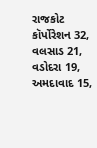રાજકોટ કૉર્પોરેશન 32, વલસાડ 21, વડોદરા 19, અમદાવાદ 15,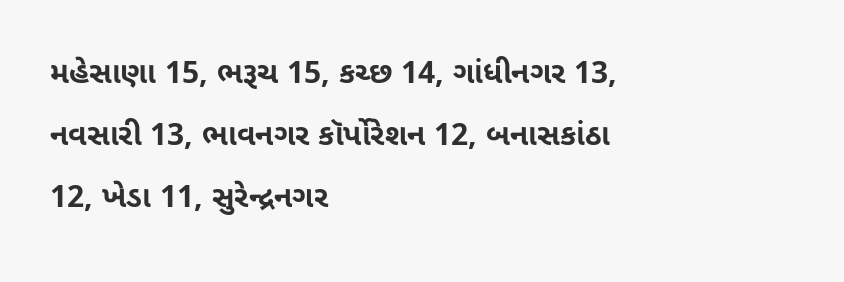મહેસાણા 15, ભરૂચ 15, કચ્છ 14, ગાંધીનગર 13, નવસારી 13, ભાવનગર કૉર્પોરેશન 12, બનાસકાંઠા 12, ખેડા 11, સુરેન્દ્રનગર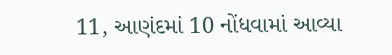11, આણંદમાં 10 નોંધવામાં આવ્યા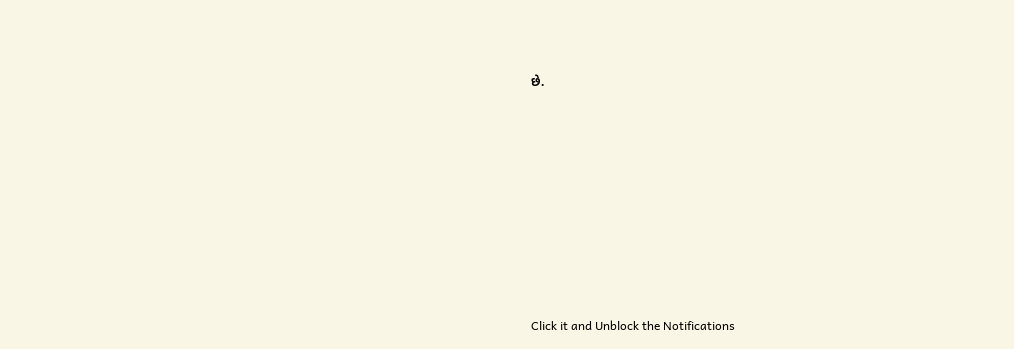છે.












Click it and Unblock the Notifications